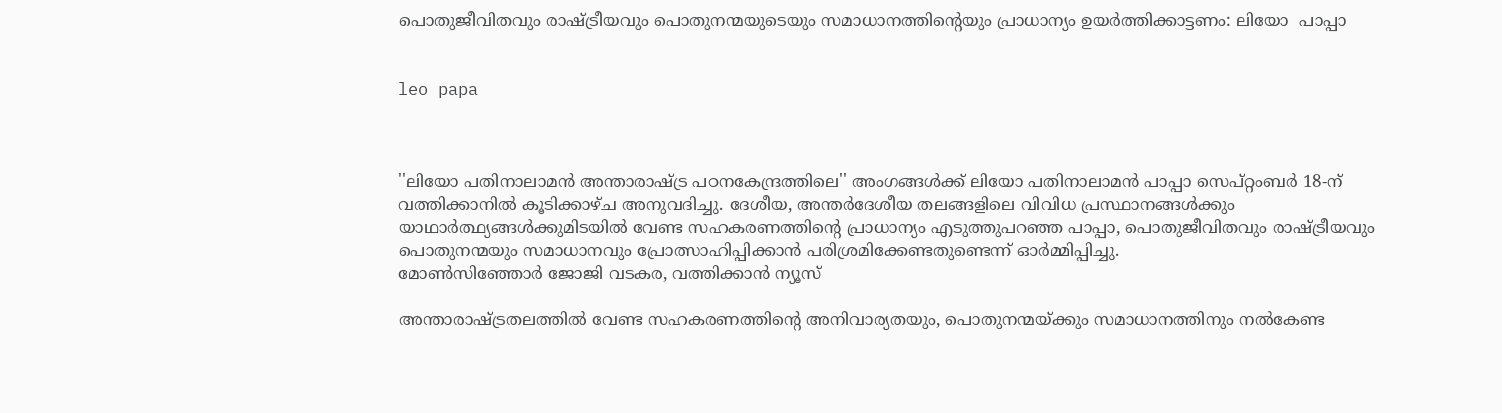പൊതുജീവിതവും രാഷ്ട്രീയവും പൊതുനന്മയുടെയും സമാധാനത്തിന്റെയും പ്രാധാന്യം ഉയര്‍ത്തിക്കാട്ടണം: ലിയോ  പാപ്പാ


leo papa



''ലിയോ പതിനാലാമന്‍ അന്താരാഷ്ട്ര പഠനകേന്ദ്രത്തിലെ'' അംഗങ്ങള്‍ക്ക് ലിയോ പതിനാലാമന്‍ പാപ്പാ സെപ്റ്റംബര്‍ 18-ന് വത്തിക്കാനില്‍ കൂടിക്കാഴ്ച അനുവദിച്ചു. ദേശീയ, അന്തര്‍ദേശീയ തലങ്ങളിലെ വിവിധ പ്രസ്ഥാനങ്ങള്‍ക്കും യാഥാര്‍ത്ഥ്യങ്ങള്‍ക്കുമിടയില്‍ വേണ്ട സഹകരണത്തിന്റെ പ്രാധാന്യം എടുത്തുപറഞ്ഞ പാപ്പാ, പൊതുജീവിതവും രാഷ്ട്രീയവും പൊതുനന്മയും സമാധാനവും പ്രോത്സാഹിപ്പിക്കാന്‍ പരിശ്രമിക്കേണ്ടതുണ്ടെന്ന് ഓര്‍മ്മിപ്പിച്ചു.
മോണ്‍സിഞ്ഞോര്‍ ജോജി വടകര, വത്തിക്കാന്‍ ന്യൂസ്

അന്താരാഷ്ട്രതലത്തില്‍ വേണ്ട സഹകരണത്തിന്റെ അനിവാര്യതയും, പൊതുനന്മയ്ക്കും സമാധാനത്തിനും നല്‍കേണ്ട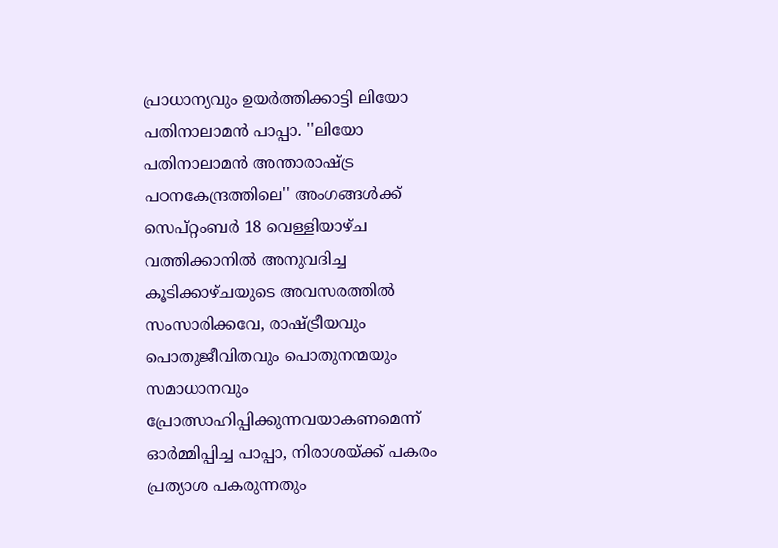പ്രാധാന്യവും ഉയര്‍ത്തിക്കാട്ടി ലിയോ പതിനാലാമന്‍ പാപ്പാ. ''ലിയോ പതിനാലാമന്‍ അന്താരാഷ്ട്ര പഠനകേന്ദ്രത്തിലെ'' അംഗങ്ങള്‍ക്ക് സെപ്റ്റംബര്‍ 18 വെള്ളിയാഴ്ച വത്തിക്കാനില്‍ അനുവദിച്ച കൂടിക്കാഴ്ചയുടെ അവസരത്തില്‍ സംസാരിക്കവേ, രാഷ്ട്രീയവും പൊതുജീവിതവും പൊതുനന്മയും സമാധാനവും പ്രോത്സാഹിപ്പിക്കുന്നവയാകണമെന്ന് ഓര്‍മ്മിപ്പിച്ച പാപ്പാ, നിരാശയ്ക്ക് പകരം പ്രത്യാശ പകരുന്നതും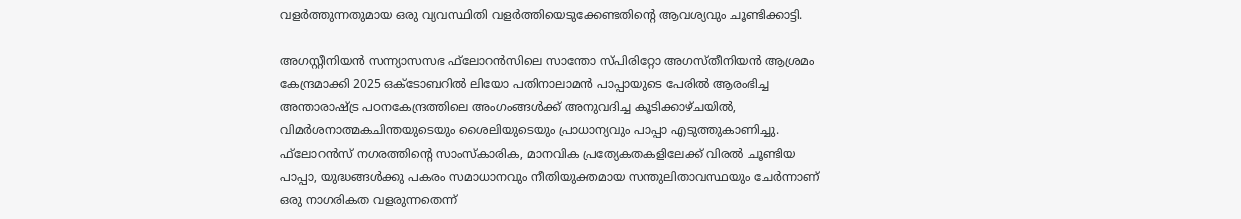വളര്‍ത്തുന്നതുമായ ഒരു വ്യവസ്ഥിതി വളര്‍ത്തിയെടുക്കേണ്ടതിന്റെ ആവശ്യവും ചൂണ്ടിക്കാട്ടി.

അഗസ്റ്റീനിയന്‍ സന്ന്യാസസഭ ഫ്‌ലോറന്‍സിലെ സാന്തോ സ്പിരിറ്റോ അഗസ്തീനിയന്‍ ആശ്രമം കേന്ദ്രമാക്കി 2025 ഒക്ടോബറില്‍ ലിയോ പതിനാലാമന്‍ പാപ്പായുടെ പേരില്‍ ആരംഭിച്ച അന്താരാഷ്ട്ര പഠനകേന്ദ്രത്തിലെ അംഗംങ്ങള്‍ക്ക് അനുവദിച്ച കൂടിക്കാഴ്ചയില്‍, വിമര്‍ശനാത്മകചിന്തയുടെയും ശൈലിയുടെയും പ്രാധാന്യവും പാപ്പാ എടുത്തുകാണിച്ചു. ഫ്‌ലോറന്‍സ് നഗരത്തിന്റെ സാംസ്‌കാരിക, മാനവിക പ്രത്യേകതകളിലേക്ക് വിരല്‍ ചൂണ്ടിയ പാപ്പാ, യുദ്ധങ്ങള്‍ക്കു പകരം സമാധാനവും നീതിയുക്തമായ സന്തുലിതാവസ്ഥയും ചേര്‍ന്നാണ് ഒരു നാഗരികത വളരുന്നതെന്ന്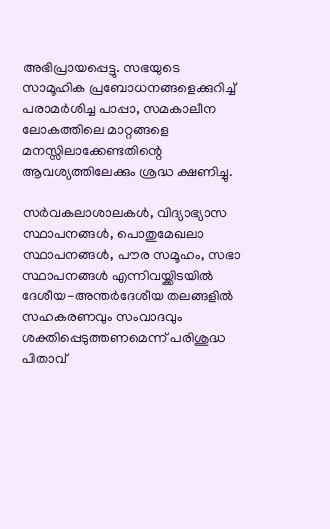അഭിപ്രായപ്പെട്ടു. സഭയുടെ സാമൂഹിക പ്രബോധനങ്ങളെക്കുറിച്ച് പരാമര്‍ശിച്ച പാപ്പാ, സമകാലീന ലോകത്തിലെ മാറ്റങ്ങളെ മനസ്സിലാക്കേണ്ടതിന്റെ ആവശ്യത്തിലേക്കും ശ്രദ്ധ ക്ഷണിച്ചു.

സര്‍വകലാശാലകള്‍, വിദ്യാഭ്യാസ സ്ഥാപനങ്ങള്‍, പൊതുമേഖലാ സ്ഥാപനങ്ങള്‍, പൗര സമൂഹം, സഭാ സ്ഥാപനങ്ങള്‍ എന്നിവയ്ക്കിടയില്‍ ദേശീയ-അന്തര്‍ദേശീയ തലങ്ങളില്‍ സഹകരണവും സംവാദവും ശക്തിപ്പെടുത്തണമെന്ന് പരിശുദ്ധ പിതാവ്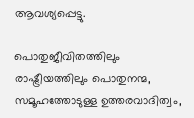ആവശ്യപ്പെട്ടു.

പൊതുജീവിതത്തിലും രാഷ്ട്രീയത്തിലും പൊതുനന്മ, സമൂഹത്തോടുള്ള ഉത്തരവാദിത്വം,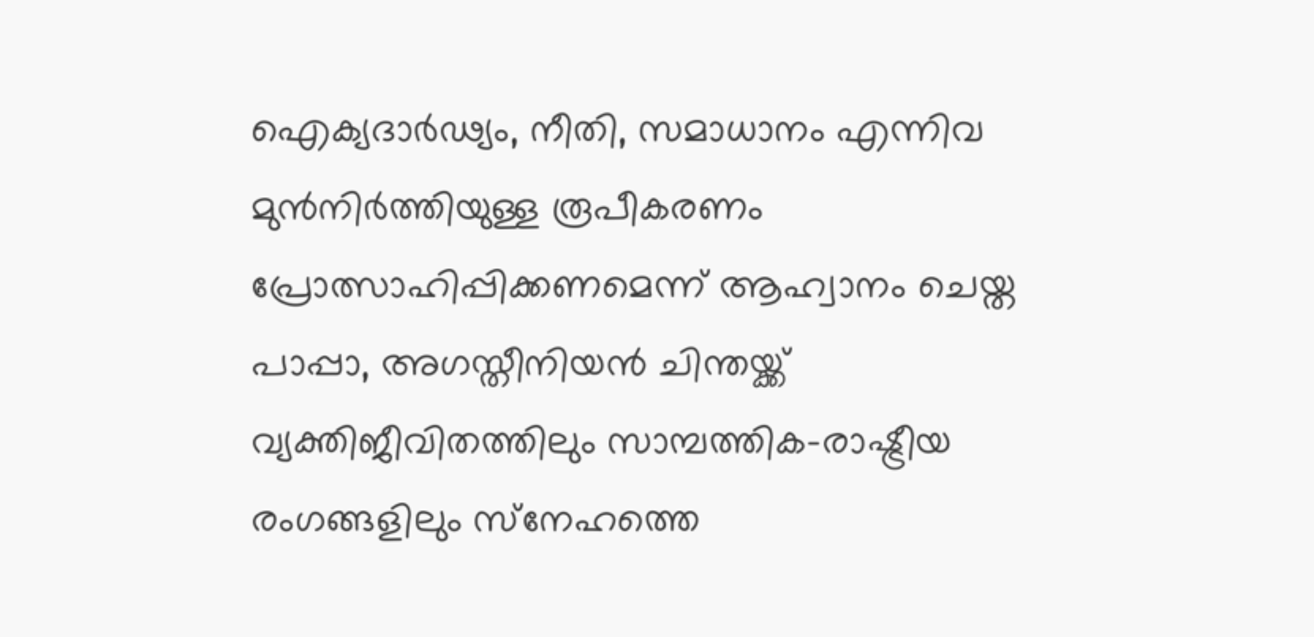ഐക്യദാര്‍ഢ്യം, നീതി, സമാധാനം എന്നിവ മുന്‍നിര്‍ത്തിയുള്ള രൂപീകരണം പ്രോത്സാഹിപ്പിക്കണമെന്ന് ആഹ്വാനം ചെയ്ത പാപ്പാ, അഗസ്തീനിയന്‍ ചിന്തയ്ക്ക് വ്യക്തിജീവിതത്തിലും സാമ്പത്തിക-രാഷ്ട്രീയ രംഗങ്ങളിലും സ്‌നേഹത്തെ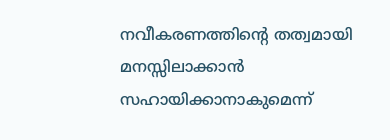നവീകരണത്തിന്റെ തത്വമായി മനസ്സിലാക്കാന്‍ സഹായിക്കാനാകുമെന്ന്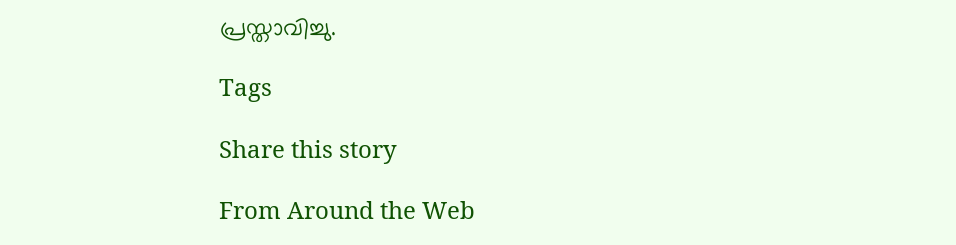പ്രസ്താവിച്ചു.

Tags

Share this story

From Around the Web